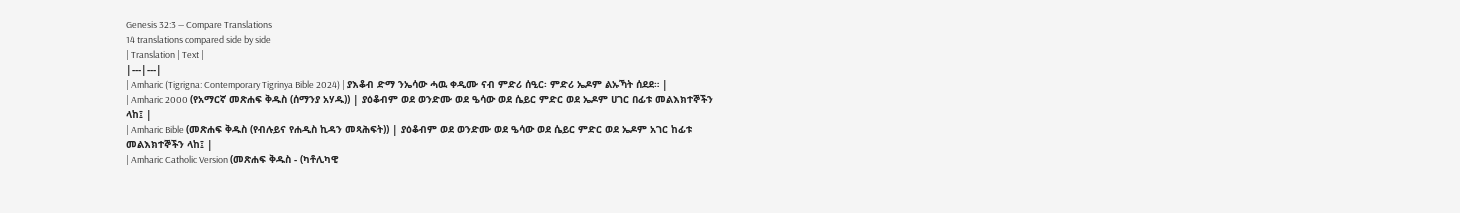Genesis 32:3 — Compare Translations
14 translations compared side by side
| Translation | Text |
|---|---|
| Amharic (Tigrigna: Contemporary Tigrinya Bible 2024) | ያእቆብ ድማ ንኤሳው ሓዉ ቀዲሙ ናብ ምድሪ ሰዒር፡ ምድሪ ኤዶም ልኡኻት ሰደደ። |
| Amharic 2000 (የአማርኛ መጽሐፍ ቅዱስ (ሰማንያ አሃዱ)) | ያዕቆብም ወደ ወንድሙ ወደ ዔሳው ወደ ሴይር ምድር ወደ ኤዶም ሀገር በፊቱ መልእክተኞችን ላከ፤ |
| Amharic Bible (መጽሐፍ ቅዱስ (የብሉይና የሐዲስ ኪዳን መጻሕፍት)) | ያዕቆብም ወደ ወንድሙ ወደ ዔሳው ወደ ሴይር ምድር ወደ ኤዶም አገር ከፊቱ መልእክተኞችን ላከ፤ |
| Amharic Catholic Version (መጽሐፍ ቅዱስ - (ካቶሊካዊ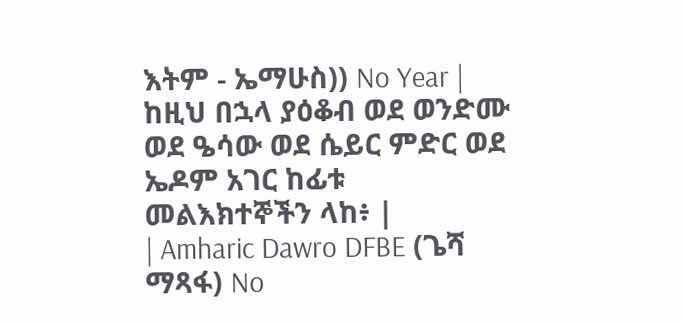እትም - ኤማሁስ)) No Year | ከዚህ በኋላ ያዕቆብ ወደ ወንድሙ ወደ ዔሳው ወደ ሴይር ምድር ወደ ኤዶም አገር ከፊቱ መልእክተኞችን ላከ፥ |
| Amharic Dawro DFBE (ጌሻ ማጻፋ) No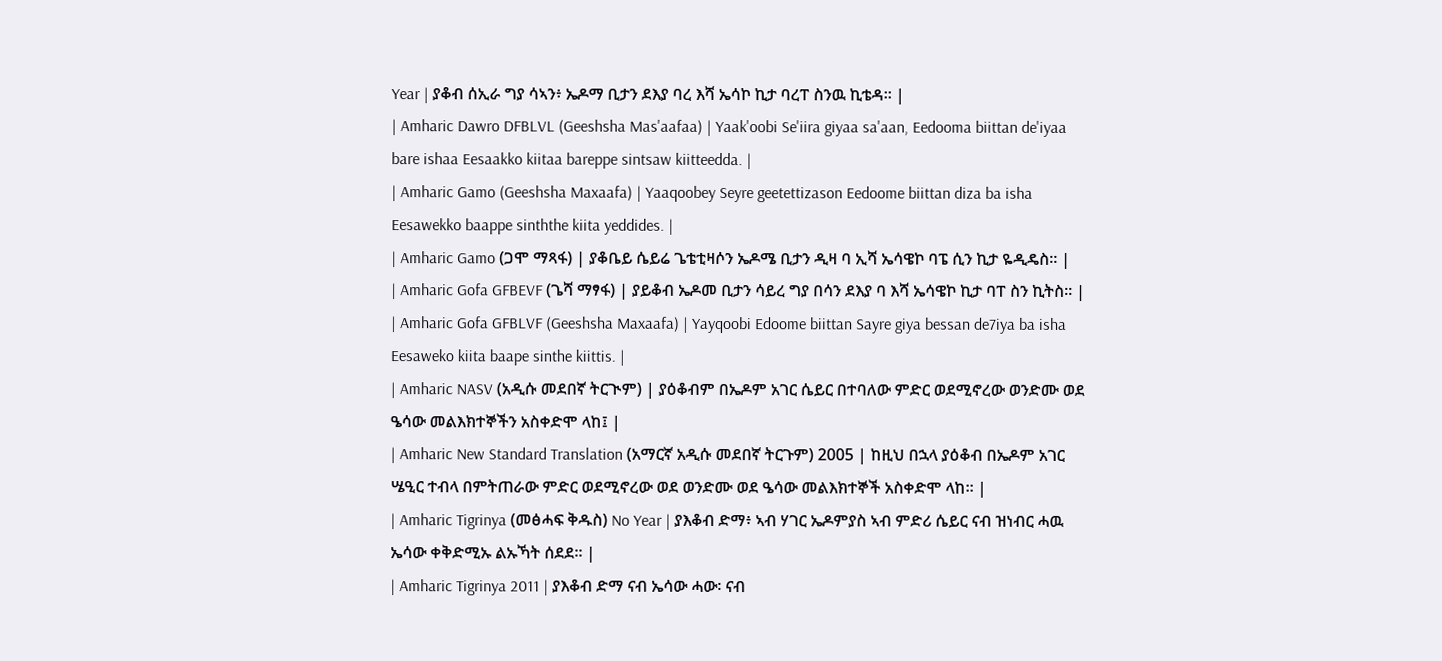Year | ያቆብ ሰኢራ ግያ ሳኣን፥ ኤዶማ ቢታን ደእያ ባረ እሻ ኤሳኮ ኪታ ባረፐ ስንዉ ኪቴዳ። |
| Amharic Dawro DFBLVL (Geeshsha Mas'aafaa) | Yaak'oobi Se'iira giyaa sa'aan, Eedooma biittan de'iyaa bare ishaa Eesaakko kiitaa bareppe sintsaw kiitteedda. |
| Amharic Gamo (Geeshsha Maxaafa) | Yaaqoobey Seyre geetettizason Eedoome biittan diza ba isha Eesawekko baappe sinththe kiita yeddides. |
| Amharic Gamo (ጋሞ ማጻፋ) | ያቆቤይ ሴይሬ ጌቴቲዛሶን ኤዶሜ ቢታን ዲዛ ባ ኢሻ ኤሳዌኮ ባፔ ሲን ኪታ ዬዲዴስ። |
| Amharic Gofa GFBEVF (ጌሻ ማፃፋ) | ያይቆብ ኤዶመ ቢታን ሳይረ ግያ በሳን ደእያ ባ እሻ ኤሳዌኮ ኪታ ባፐ ስን ኪትስ። |
| Amharic Gofa GFBLVF (Geeshsha Maxaafa) | Yayqoobi Edoome biittan Sayre giya bessan de7iya ba isha Eesaweko kiita baape sinthe kiittis. |
| Amharic NASV (አዲሱ መደበኛ ትርጒም) | ያዕቆብም በኤዶም አገር ሴይር በተባለው ምድር ወደሚኖረው ወንድሙ ወደ ዔሳው መልእክተኞችን አስቀድሞ ላከ፤ |
| Amharic New Standard Translation (አማርኛ አዲሱ መደበኛ ትርጉም) 2005 | ከዚህ በኋላ ያዕቆብ በኤዶም አገር ሤዒር ተብላ በምትጠራው ምድር ወደሚኖረው ወደ ወንድሙ ወደ ዔሳው መልእክተኞች አስቀድሞ ላከ። |
| Amharic Tigrinya (መፅሓፍ ቅዱስ) No Year | ያእቆብ ድማ፥ ኣብ ሃገር ኤዶምያስ ኣብ ምድሪ ሴይር ናብ ዝነብር ሓዉ ኤሳው ቀቅድሚኡ ልኡኻት ሰደደ። |
| Amharic Tigrinya 2011 | ያእቆብ ድማ ናብ ኤሳው ሓው፡ ናብ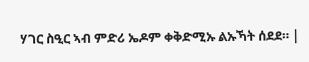ሃገር ስዒር ኣብ ምድሪ ኤዶም ቀቅድሚኡ ልኡኻት ሰደደ። |